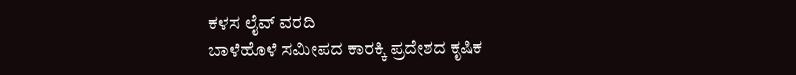ಕಳಸ ಲೈವ್ ವರದಿ
ಬಾಳೆಹೊಳೆ ಸಮೀಪದ ಕಾರಕ್ಕಿ ಪ್ರದೇಶದ ಕೃಷಿಕ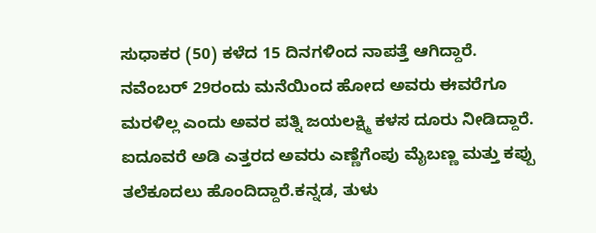ಸುಧಾಕರ (50) ಕಳೆದ 15 ದಿನಗಳಿಂದ ನಾಪತ್ತೆ ಆಗಿದ್ದಾರೆ.
ನವೆಂಬರ್ 29ರಂದು ಮನೆಯಿಂದ ಹೋದ ಅವರು ಈವರೆಗೂ ಮರಳಿಲ್ಲ ಎಂದು ಅವರ ಪತ್ನಿ ಜಯಲಕ್ಷ್ಮಿ ಕಳಸ ದೂರು ನೀಡಿದ್ದಾರೆ.
ಐದೂವರೆ ಅಡಿ ಎತ್ತರದ ಅವರು ಎಣ್ಣೆಗೆಂಪು ಮೈಬಣ್ಣ ಮತ್ತು ಕಪ್ಪು ತಲೆಕೂದಲು ಹೊಂದಿದ್ದಾರೆ.ಕನ್ನಡ, ತುಳು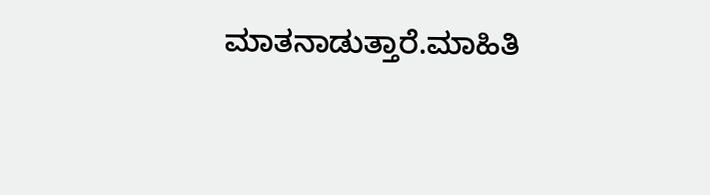ಮಾತನಾಡುತ್ತಾರೆ.ಮಾಹಿತಿ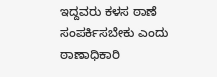ಇದ್ದವರು ಕಳಸ ಠಾಣೆ ಸಂಪರ್ಕಿಸಬೇಕು ಎಂದು ಠಾಣಾಧಿಕಾರಿ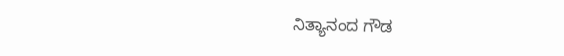ನಿತ್ಯಾನಂದ ಗೌಡ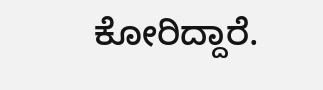ಕೋರಿದ್ದಾರೆ.